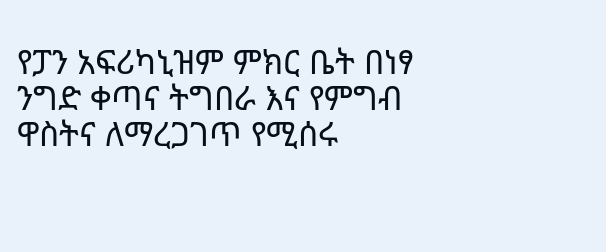የፓን አፍሪካኒዝም ምክር ቤት በነፃ ንግድ ቀጣና ትግበራ እና የምግብ ዋስትና ለማረጋገጥ የሚሰሩ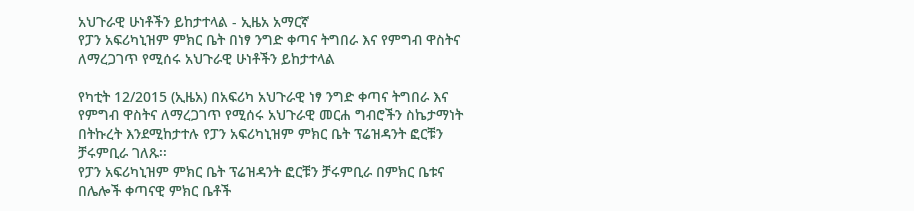አህጉራዊ ሁነቶችን ይከታተላል - ኢዜአ አማርኛ
የፓን አፍሪካኒዝም ምክር ቤት በነፃ ንግድ ቀጣና ትግበራ እና የምግብ ዋስትና ለማረጋገጥ የሚሰሩ አህጉራዊ ሁነቶችን ይከታተላል

የካቲት 12/2015 (ኢዜአ) በአፍሪካ አህጉራዊ ነፃ ንግድ ቀጣና ትግበራ እና የምግብ ዋስትና ለማረጋገጥ የሚሰሩ አህጉራዊ መርሐ ግብሮችን ስኬታማነት በትኩረት እንደሚከታተሉ የፓን አፍሪካኒዝም ምክር ቤት ፕሬዝዳንት ፎርቹን ቻሩምቢራ ገለጹ፡፡
የፓን አፍሪካኒዝም ምክር ቤት ፕሬዝዳንት ፎርቹን ቻሩምቢራ በምክር ቤቱና በሌሎች ቀጣናዊ ምክር ቤቶች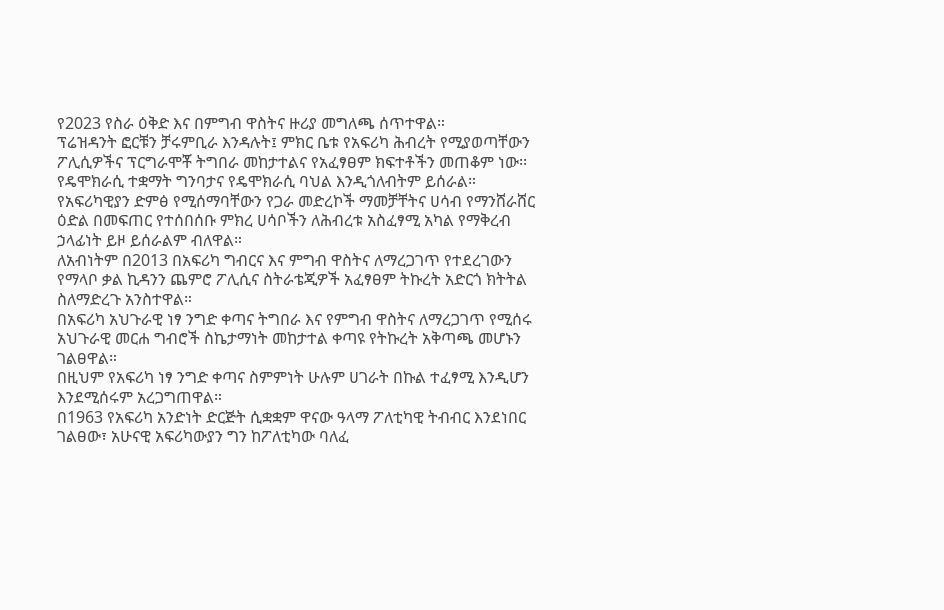የ2023 የስራ ዕቅድ እና በምግብ ዋስትና ዙሪያ መግለጫ ሰጥተዋል።
ፕሬዝዳንት ፎርቹን ቻሩምቢራ እንዳሉት፤ ምክር ቤቱ የአፍሪካ ሕብረት የሚያወጣቸውን ፖሊሲዎችና ፕርግራሞቾ ትግበራ መከታተልና የአፈፃፀም ክፍተቶችን መጠቆም ነው፡፡
የዴሞክራሲ ተቋማት ግንባታና የዴሞክራሲ ባህል እንዲጎለብትም ይሰራል።
የአፍሪካዊያን ድምፅ የሚሰማባቸውን የጋራ መድረኮች ማመቻቸትና ሀሳብ የማንሸራሸር ዕድል በመፍጠር የተሰበሰቡ ምክረ ሀሳቦችን ለሕብረቱ አስፈፃሚ አካል የማቅረብ ኃላፊነት ይዞ ይሰራልም ብለዋል።
ለአብነትም በ2013 በአፍሪካ ግብርና እና ምግብ ዋስትና ለማረጋገጥ የተደረገውን የማላቦ ቃል ኪዳንን ጨምሮ ፖሊሲና ስትራቴጂዎች አፈፃፀም ትኩረት አድርጎ ክትትል ስለማድረጉ አንስተዋል።
በአፍሪካ አህጉራዊ ነፃ ንግድ ቀጣና ትግበራ እና የምግብ ዋስትና ለማረጋገጥ የሚሰሩ አህጉራዊ መርሐ ግብሮች ስኬታማነት መከታተል ቀጣዩ የትኩረት አቅጣጫ መሆኑን ገልፀዋል።
በዚህም የአፍሪካ ነፃ ንግድ ቀጣና ስምምነት ሁሉም ሀገራት በኩል ተፈፃሚ እንዲሆን እንደሚሰሩም አረጋግጠዋል።
በ1963 የአፍሪካ አንድነት ድርጅት ሲቋቋም ዋናው ዓላማ ፖለቲካዊ ትብብር እንደነበር ገልፀው፣ አሁናዊ አፍሪካውያን ግን ከፖለቲካው ባለፈ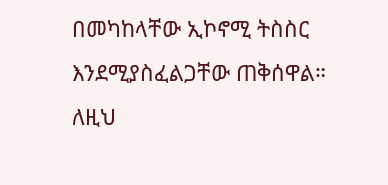በመካከላቸው ኢኮኖሚ ትስስር እንደሚያስፈልጋቸው ጠቅሰዋል።
ለዚህ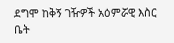ደግሞ ከቅኝ ገዥዎች አዕምሯዊ እስር ቤት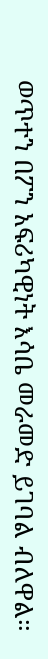ወጥተን በፖን አፍሪካዊነት እሳቤ መራመድ ይገባል ብለዋል።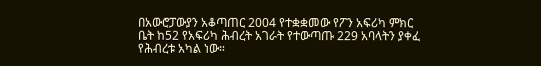በአውሮፓውያን አቆጣጠር 2004 የተቋቋመው የፖን አፍሪካ ምክር ቤት ከ52 የአፍሪካ ሕብረት አገራት የተውጣጡ 229 አባላትን ያቀፈ የሕብረቱ አካል ነው።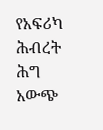የአፍሪካ ሕብረት ሕግ አውጭ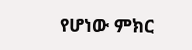የሆነው ምክር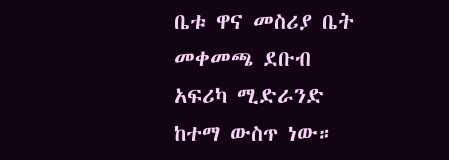ቤቱ ዋና መስሪያ ቤት መቀመጫ ደቡብ አፍሪካ ሚድራንድ ከተማ ውስጥ ነው።